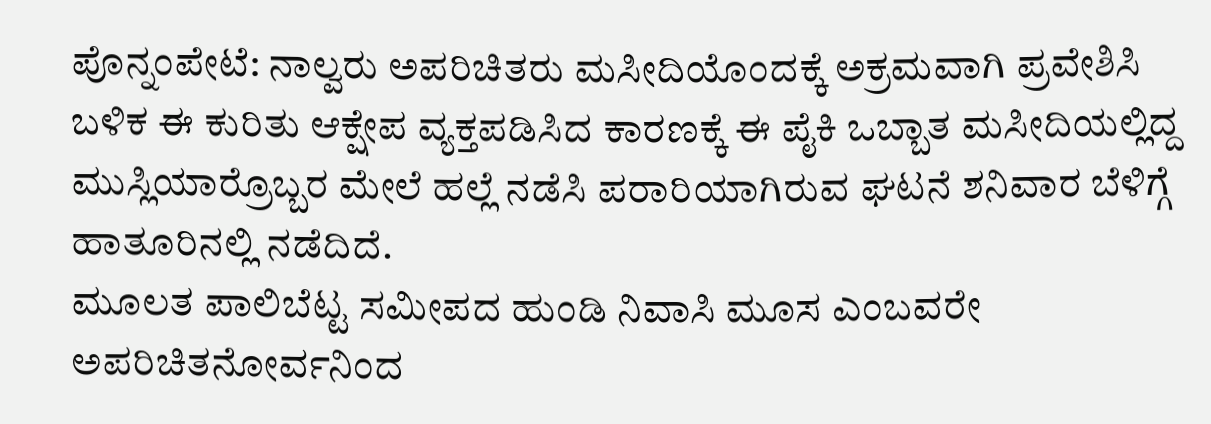ಪೊನ್ನಂಪೇಟೆ: ನಾಲ್ವರು ಅಪರಿಚಿತರು ಮಸೀದಿಯೊಂದಕ್ಕೆ ಅಕ್ರಮವಾಗಿ ಪ್ರವೇಶಿಸಿ ಬಳಿಕ ಈ ಕುರಿತು ಆಕ್ಷೇಪ ವ್ಯಕ್ತಪಡಿಸಿದ ಕಾರಣಕ್ಕೆ ಈ ಪೈಕಿ ಒಬ್ಬಾತ ಮಸೀದಿಯಲ್ಲಿದ್ದ ಮುಸ್ಲಿಯಾರ್ರೊಬ್ಬರ ಮೇಲೆ ಹಲ್ಲೆ ನಡೆಸಿ ಪರಾರಿಯಾಗಿರುವ ಘಟನೆ ಶನಿವಾರ ಬೆಳಿಗ್ಗೆ ಹಾತೂರಿನಲ್ಲಿ ನಡೆದಿದೆ.
ಮೂಲತ ಪಾಲಿಬೆಟ್ಟ ಸಮೀಪದ ಹುಂಡಿ ನಿವಾಸಿ ಮೂಸ ಎಂಬವರೇ ಅಪರಿಚಿತನೋರ್ವನಿಂದ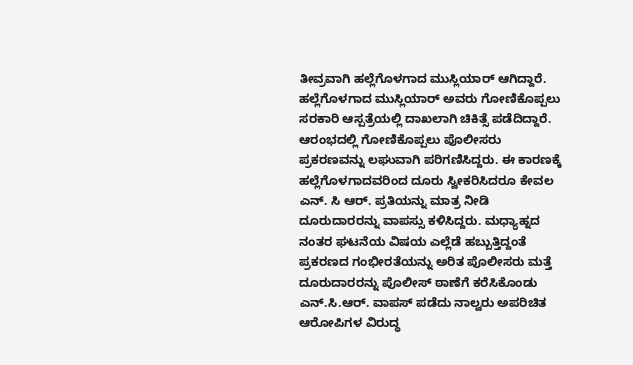ತೀವ್ರವಾಗಿ ಹಲ್ಲೆಗೊಳಗಾದ ಮುಸ್ಲಿಯಾರ್ ಆಗಿದ್ದಾರೆ.
ಹಲ್ಲೆಗೊಳಗಾದ ಮುಸ್ಲಿಯಾರ್ ಅವರು ಗೋಣಿಕೊಪ್ಪಲು ಸರಕಾರಿ ಆಸ್ಪತ್ರೆಯಲ್ಲಿ ದಾಖಲಾಗಿ ಚಿಕಿತ್ಸೆ ಪಡೆದಿದ್ದಾರೆ. ಆರಂಭದಲ್ಲಿ ಗೋಣಿಕೊಪ್ಪಲು ಪೊಲೀಸರು ಪ್ರಕರಣವನ್ನು ಲಘುವಾಗಿ ಪರಿಗಣಿಸಿದ್ದರು. ಈ ಕಾರಣಕ್ಕೆ ಹಲ್ಲೆಗೊಳಗಾದವರಿಂದ ದೂರು ಸ್ವೀಕರಿಸಿದರೂ ಕೇವಲ ಎನ್. ಸಿ ಆರ್. ಪ್ರತಿಯನ್ನು ಮಾತ್ರ ನೀಡಿ ದೂರುದಾರರನ್ನು ವಾಪಸ್ಸು ಕಳಿಸಿದ್ದರು. ಮಧ್ಯಾಹ್ನದ ನಂತರ ಘಟನೆಯ ವಿಷಯ ಎಲ್ಲೆಡೆ ಹಬ್ಬುತ್ತಿದ್ದಂತೆ ಪ್ರಕರಣದ ಗಂಭೀರತೆಯನ್ನು ಅರಿತ ಪೊಲೀಸರು ಮತ್ತೆ ದೂರುದಾರರನ್ನು ಪೊಲೀಸ್ ಠಾಣೆಗೆ ಕರೆಸಿಕೊಂಡು ಎನ್.ಸಿ.ಆರ್. ವಾಪಸ್ ಪಡೆದು ನಾಲ್ವರು ಅಪರಿಚಿತ ಆರೋಪಿಗಳ ವಿರುದ್ಧ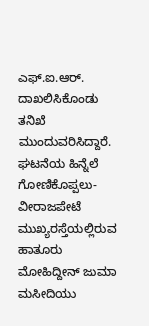ಎಫ್.ಐ.ಆರ್. ದಾಖಲಿಸಿಕೊಂಡು ತನಿಖೆ ಮುಂದುವರಿಸಿದ್ದಾರೆ.
ಘಟನೆಯ ಹಿನ್ನೆಲೆ ಗೋಣಿಕೊಪ್ಪಲು-ವೀರಾಜಪೇಟೆ ಮುಖ್ಯರಸ್ತೆಯಲ್ಲಿರುವ ಹಾತೂರು ಮೋಹಿದ್ದೀನ್ ಜುಮಾ ಮಸೀದಿಯು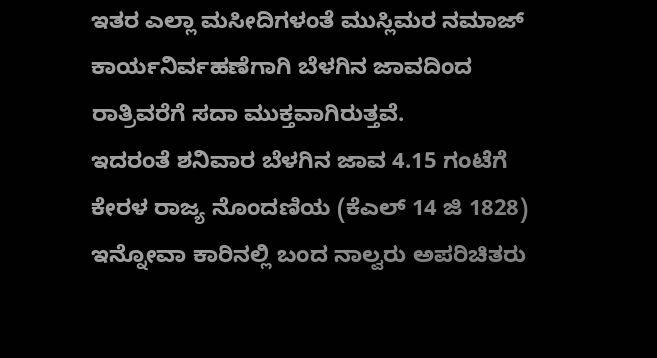ಇತರ ಎಲ್ಲಾ ಮಸೀದಿಗಳಂತೆ ಮುಸ್ಲಿಮರ ನಮಾಜ್ ಕಾರ್ಯನಿರ್ವಹಣೆಗಾಗಿ ಬೆಳಗಿನ ಜಾವದಿಂದ ರಾತ್ರಿವರೆಗೆ ಸದಾ ಮುಕ್ತವಾಗಿರುತ್ತವೆ.
ಇದರಂತೆ ಶನಿವಾರ ಬೆಳಗಿನ ಜಾವ 4.15 ಗಂಟೆಗೆ ಕೇರಳ ರಾಜ್ಯ ನೊಂದಣಿಯ (ಕೆಎಲ್ 14 ಜಿ 1828) ಇನ್ನೋವಾ ಕಾರಿನಲ್ಲಿ ಬಂದ ನಾಲ್ವರು ಅಪರಿಚಿತರು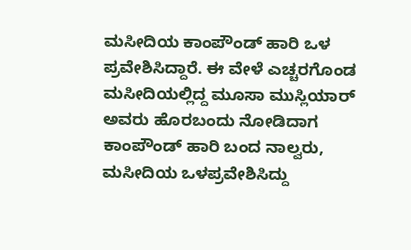ಮಸೀದಿಯ ಕಾಂಪೌಂಡ್ ಹಾರಿ ಒಳ ಪ್ರವೇಶಿಸಿದ್ದಾರೆ. ಈ ವೇಳೆ ಎಚ್ಚರಗೊಂಡ ಮಸೀದಿಯಲ್ಲಿದ್ದ ಮೂಸಾ ಮುಸ್ಲಿಯಾರ್ ಅವರು ಹೊರಬಂದು ನೋಡಿದಾಗ ಕಾಂಪೌಂಡ್ ಹಾರಿ ಬಂದ ನಾಲ್ವರು, ಮಸೀದಿಯ ಒಳಪ್ರವೇಶಿಸಿದ್ದು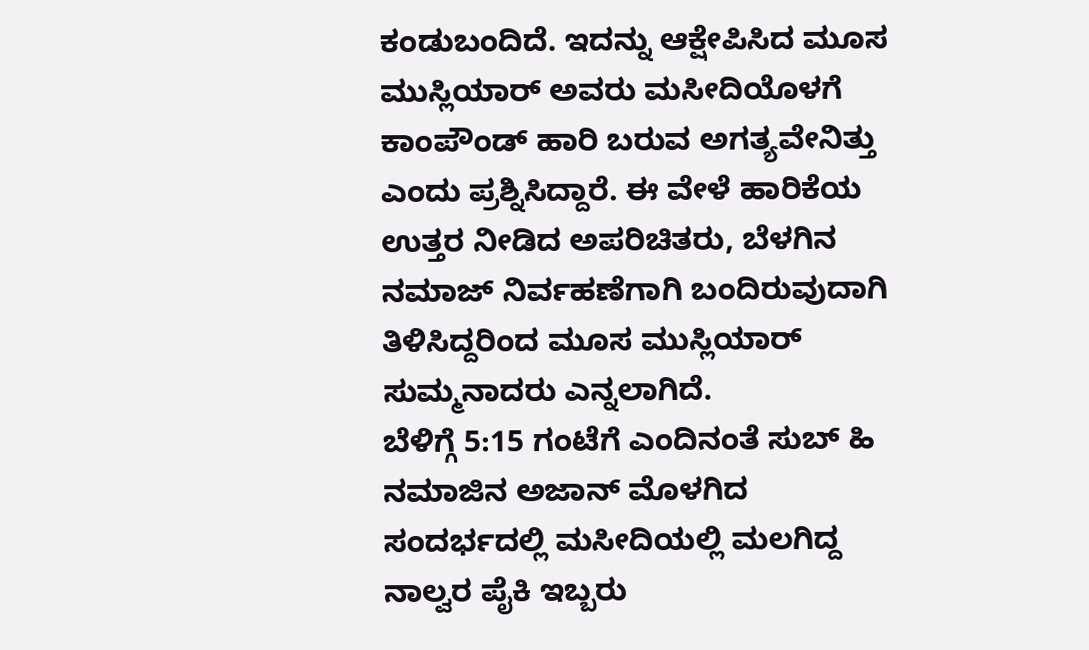ಕಂಡುಬಂದಿದೆ. ಇದನ್ನು ಆಕ್ಷೇಪಿಸಿದ ಮೂಸ ಮುಸ್ಲಿಯಾರ್ ಅವರು ಮಸೀದಿಯೊಳಗೆ ಕಾಂಪೌಂಡ್ ಹಾರಿ ಬರುವ ಅಗತ್ಯವೇನಿತ್ತು ಎಂದು ಪ್ರಶ್ನಿಸಿದ್ದಾರೆ. ಈ ವೇಳೆ ಹಾರಿಕೆಯ ಉತ್ತರ ನೀಡಿದ ಅಪರಿಚಿತರು, ಬೆಳಗಿನ ನಮಾಜ್ ನಿರ್ವಹಣೆಗಾಗಿ ಬಂದಿರುವುದಾಗಿ ತಿಳಿಸಿದ್ದರಿಂದ ಮೂಸ ಮುಸ್ಲಿಯಾರ್ ಸುಮ್ಮನಾದರು ಎನ್ನಲಾಗಿದೆ.
ಬೆಳಿಗ್ಗೆ 5:15 ಗಂಟೆಗೆ ಎಂದಿನಂತೆ ಸುಬ್ ಹಿ ನಮಾಜಿನ ಅಜಾನ್ ಮೊಳಗಿದ ಸಂದರ್ಭದಲ್ಲಿ ಮಸೀದಿಯಲ್ಲಿ ಮಲಗಿದ್ದ ನಾಲ್ವರ ಪೈಕಿ ಇಬ್ಬರು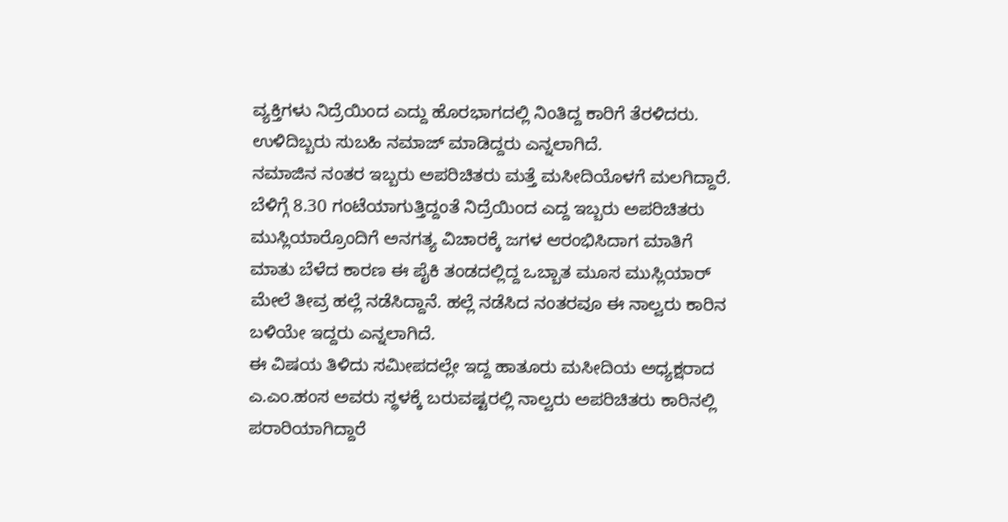ವ್ಯಕ್ತಿಗಳು ನಿದ್ರೆಯಿಂದ ಎದ್ದು ಹೊರಭಾಗದಲ್ಲಿ ನಿಂತಿದ್ದ ಕಾರಿಗೆ ತೆರಳಿದರು. ಉಳಿದಿಬ್ಬರು ಸುಬಹಿ ನಮಾಜ್ ಮಾಡಿದ್ದರು ಎನ್ನಲಾಗಿದೆ.
ನಮಾಜಿನ ನಂತರ ಇಬ್ಬರು ಅಪರಿಚಿತರು ಮತ್ತೆ ಮಸೀದಿಯೊಳಗೆ ಮಲಗಿದ್ದಾರೆ. ಬೆಳಿಗ್ಗೆ 8.30 ಗಂಟೆಯಾಗುತ್ತಿದ್ದಂತೆ ನಿದ್ರೆಯಿಂದ ಎದ್ದ ಇಬ್ಬರು ಅಪರಿಚಿತರು ಮುಸ್ಲಿಯಾರ್ರೊಂದಿಗೆ ಅನಗತ್ಯ ವಿಚಾರಕ್ಕೆ ಜಗಳ ಆರಂಭಿಸಿದಾಗ ಮಾತಿಗೆ ಮಾತು ಬೆಳೆದ ಕಾರಣ ಈ ಪೈಕಿ ತಂಡದಲ್ಲಿದ್ದ ಒಬ್ಬಾತ ಮೂಸ ಮುಸ್ಲಿಯಾರ್ ಮೇಲೆ ತೀವ್ರ ಹಲ್ಲೆ ನಡೆಸಿದ್ದಾನೆ. ಹಲ್ಲೆ ನಡೆಸಿದ ನಂತರವೂ ಈ ನಾಲ್ವರು ಕಾರಿನ ಬಳಿಯೇ ಇದ್ದರು ಎನ್ನಲಾಗಿದೆ.
ಈ ವಿಷಯ ತಿಳಿದು ಸಮೀಪದಲ್ಲೇ ಇದ್ದ ಹಾತೂರು ಮಸೀದಿಯ ಅಧ್ಯಕ್ಷರಾದ ಎ.ಎಂ.ಹಂಸ ಅವರು ಸ್ಥಳಕ್ಕೆ ಬರುವಷ್ಟರಲ್ಲಿ ನಾಲ್ವರು ಅಪರಿಚಿತರು ಕಾರಿನಲ್ಲಿ ಪರಾರಿಯಾಗಿದ್ದಾರೆ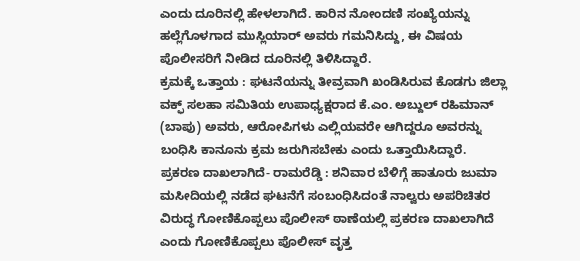ಎಂದು ದೂರಿನಲ್ಲಿ ಹೇಳಲಾಗಿದೆ. ಕಾರಿನ ನೋಂದಣಿ ಸಂಖ್ಯೆಯನ್ನು ಹಲ್ಲೆಗೊಳಗಾದ ಮುಸ್ಲಿಯಾರ್ ಅವರು ಗಮನಿಸಿದ್ದು, ಈ ವಿಷಯ ಪೊಲೀಸರಿಗೆ ನೀಡಿದ ದೂರಿನಲ್ಲಿ ತಿಳಿಸಿದ್ದಾರೆ.
ಕ್ರಮಕ್ಕೆ ಒತ್ತಾಯ : ಘಟನೆಯನ್ನು ತೀವ್ರವಾಗಿ ಖಂಡಿಸಿರುವ ಕೊಡಗು ಜಿಲ್ಲಾ ವಕ್ಫ್ ಸಲಹಾ ಸಮಿತಿಯ ಉಪಾಧ್ಯಕ್ಷರಾದ ಕೆ.ಎಂ. ಅಬ್ದುಲ್ ರಹಿಮಾನ್ (ಬಾಪು) ಅವರು, ಆರೋಪಿಗಳು ಎಲ್ಲಿಯವರೇ ಆಗಿದ್ದರೂ ಅವರನ್ನು ಬಂಧಿಸಿ ಕಾನೂನು ಕ್ರಮ ಜರುಗಿಸಬೇಕು ಎಂದು ಒತ್ತಾಯಿಸಿದ್ದಾರೆ.
ಪ್ರಕರಣ ದಾಖಲಾಗಿದೆ- ರಾಮರೆಡ್ಡಿ : ಶನಿವಾರ ಬೆಳಿಗ್ಗೆ ಹಾತೂರು ಜುಮಾ ಮಸೀದಿಯಲ್ಲಿ ನಡೆದ ಘಟನೆಗೆ ಸಂಬಂಧಿಸಿದಂತೆ ನಾಲ್ವರು ಅಪರಿಚಿತರ ವಿರುದ್ಧ ಗೋಣಿಕೊಪ್ಪಲು ಪೊಲೀಸ್ ಠಾಣೆಯಲ್ಲಿ ಪ್ರಕರಣ ದಾಖಲಾಗಿದೆ ಎಂದು ಗೋಣಿಕೊಪ್ಪಲು ಪೊಲೀಸ್ ವೃತ್ತ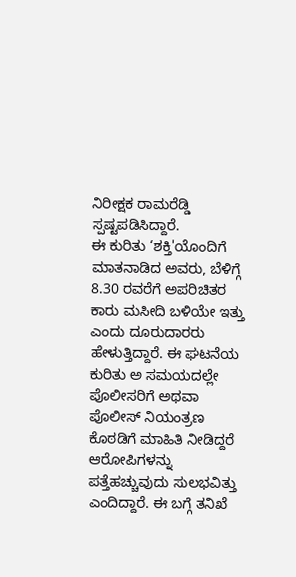ನಿರೀಕ್ಷಕ ರಾಮರೆಡ್ಡಿ ಸ್ಪಷ್ಟಪಡಿಸಿದ್ದಾರೆ.
ಈ ಕುರಿತು ‘ಶಕ್ತಿ'ಯೊಂದಿಗೆ ಮಾತನಾಡಿದ ಅವರು, ಬೆಳಿಗ್ಗೆ 8.30 ರವರೆಗೆ ಅಪರಿಚಿತರ ಕಾರು ಮಸೀದಿ ಬಳಿಯೇ ಇತ್ತು ಎಂದು ದೂರುದಾರರು ಹೇಳುತ್ತಿದ್ದಾರೆ. ಈ ಘಟನೆಯ ಕುರಿತು ಅ ಸಮಯದಲ್ಲೇ ಪೊಲೀಸರಿಗೆ ಅಥವಾ ಪೊಲೀಸ್ ನಿಯಂತ್ರಣ ಕೊಠಡಿಗೆ ಮಾಹಿತಿ ನೀಡಿದ್ದರೆ ಆರೋಪಿಗಳನ್ನು ಪತ್ತೆಹಚ್ಚುವುದು ಸುಲಭವಿತ್ತು ಎಂದಿದ್ದಾರೆ. ಈ ಬಗ್ಗೆ ತನಿಖೆ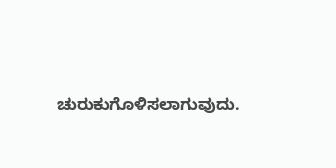ಚುರುಕುಗೊಳಿಸಲಾಗುವುದು.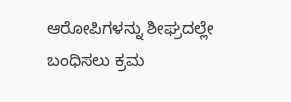ಆರೋಪಿಗಳನ್ನು ಶೀಘ್ರದಲ್ಲೇ ಬಂಧಿಸಲು ಕ್ರಮ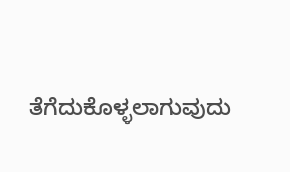ತೆಗೆದುಕೊಳ್ಳಲಾಗುವುದು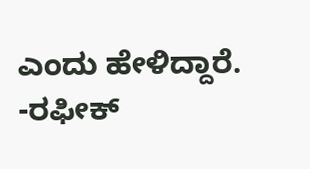ಎಂದು ಹೇಳಿದ್ದಾರೆ.
-ರಫೀಕ್